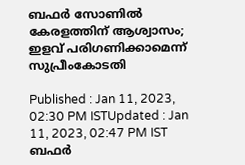ബഫർ സോണില്‍ കേരളത്തിന് ആശ്വാസം; ഇളവ് പരിഗണിക്കാമെന്ന് സുപ്രീംകോടതി

Published : Jan 11, 2023, 02:30 PM ISTUpdated : Jan 11, 2023, 02:47 PM IST
ബഫർ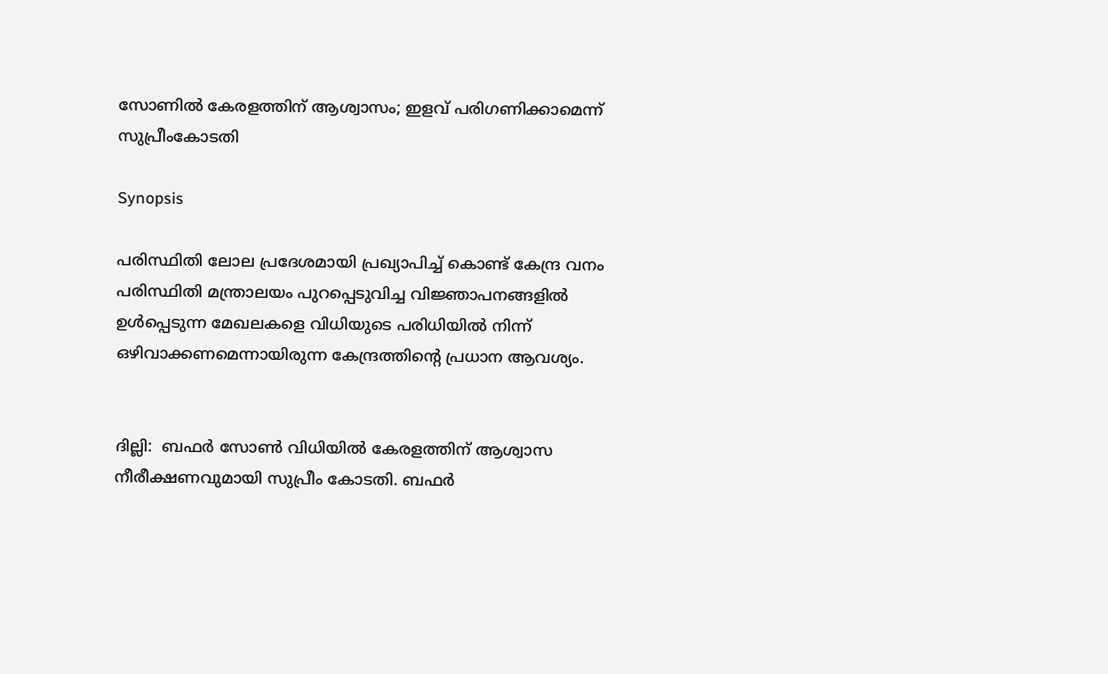സോണില്‍ കേരളത്തിന് ആശ്വാസം; ഇളവ് പരിഗണിക്കാമെന്ന് സുപ്രീംകോടതി

Synopsis

പരിസ്ഥിതി ലോല പ്രദേശമായി പ്രഖ്യാപിച്ച് കൊണ്ട് കേന്ദ്ര വനം പരിസ്ഥിതി മന്ത്രാലയം പുറപ്പെടുവിച്ച വിജ്ഞാപനങ്ങളില്‍ ഉള്‍പ്പെടുന്ന മേഖലകളെ വിധിയുടെ പരിധിയില്‍ നിന്ന് ഒഴിവാക്കണമെന്നായിരുന്ന കേന്ദ്രത്തിന്‍റെ പ്രധാന ആവശ്യം.


ദില്ലി:  ബഫർ സോൺ വിധിയിൽ കേരളത്തിന് ആശ്വാസ നീരീക്ഷണവുമായി സുപ്രീം കോടതി. ബഫർ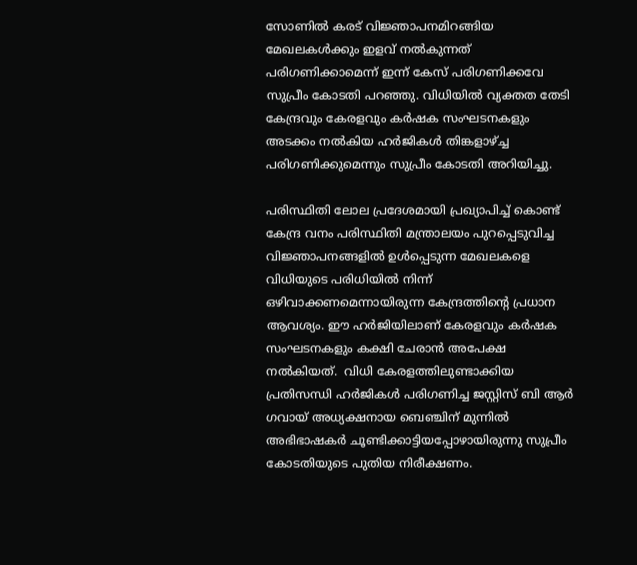സോണിൽ കരട് വിജ്ഞാപനമിറങ്ങിയ മേഖലകൾക്കും ഇളവ് നൽകുന്നത് പരിഗണിക്കാമെന്ന് ഇന്ന് കേസ് പരിഗണിക്കവേ സുപ്രീം കോടതി പറഞ്ഞു. വിധിയിൽ വ്യക്തത തേടി കേന്ദ്രവും കേരളവും കര്‍ഷക സംഘടനകളും അടക്കം നൽകിയ ഹർജികൾ തിങ്കളാഴ്ച്ച പരിഗണിക്കുമെന്നും സുപ്രീം കോടതി അറിയിച്ചു.

പരിസ്ഥിതി ലോല പ്രദേശമായി പ്രഖ്യാപിച്ച് കൊണ്ട് കേന്ദ്ര വനം പരിസ്ഥിതി മന്ത്രാലയം പുറപ്പെടുവിച്ച വിജ്ഞാപനങ്ങളില്‍ ഉള്‍പ്പെടുന്ന മേഖലകളെ വിധിയുടെ പരിധിയില്‍ നിന്ന് ഒഴിവാക്കണമെന്നായിരുന്ന കേന്ദ്രത്തിന്‍റെ പ്രധാന ആവശ്യം. ഈ ഹർജിയിലാണ് കേരളവും കർഷക സംഘടനകളും കക്ഷി ചേരാൻ അപേക്ഷ നൽകിയത്.  വിധി കേരളത്തിലുണ്ടാക്കിയ പ്രതിസന്ധി ഹർജികൾ പരിഗണിച്ച ജസ്റ്റിസ് ബി ആർ ഗവായ് അധ്യക്ഷനായ ബെഞ്ചിന് മുന്നിൽ അഭിഭാഷകർ ചൂണ്ടിക്കാട്ടിയപ്പോഴായിരുന്നു സുപ്രീം കോടതിയുടെ പുതിയ നിരീക്ഷണം.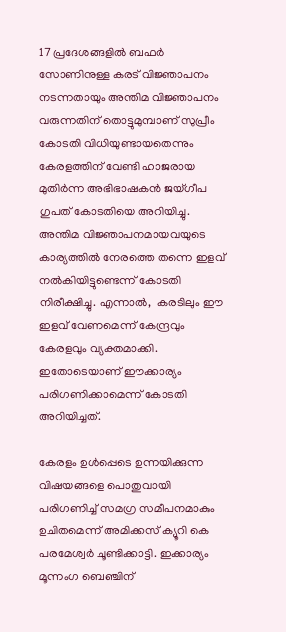17 പ്രദേശങ്ങളില്‍ ബഫർ സോണിനുള്ള കരട് വിജ്ഞാപനം നടന്നതായും അന്തിമ വിജ്ഞാപനം വരുന്നതിന് തൊട്ടുമുമ്പാണ് സുപ്രീം കോടതി വിധിയുണ്ടായതെന്നും കേരളത്തിന് വേണ്ടി ഹാജരായ മുതിർന്ന അഭിഭാഷകൻ ജയ്ഗീപ ഗുപത് കോടതിയെ അറിയിച്ചു. അന്തിമ വിജ്ഞാപനമായവയുടെ കാര്യത്തിൽ നേരത്തെ തന്നെ ഇളവ് നൽകിയിട്ടുണ്ടെന്ന് കോടതി നിരീക്ഷിച്ചു. എന്നാൽ,  കരടിലും ഈ ഇളവ് വേണമെന്ന് കേന്ദ്രവും കേരളവും വ്യക്തമാക്കി. ഇതോടെയാണ് ഈക്കാര്യം പരിഗണിക്കാമെന്ന് കോടതി അറിയിച്ചത്.

കേരളം ഉൾപ്പെടെ ഉന്നയിക്കുന്ന വിഷയങ്ങളെ പൊതുവായി പരിഗണിച്ച് സമഗ്ര സമീപനമാകും ഉചിതമെന്ന് അമിക്കസ് ക്യൂറി കെ പരമേശ്വർ ചൂണ്ടിക്കാട്ടി. ഇക്കാര്യം മൂന്നംഗ ബെഞ്ചിന്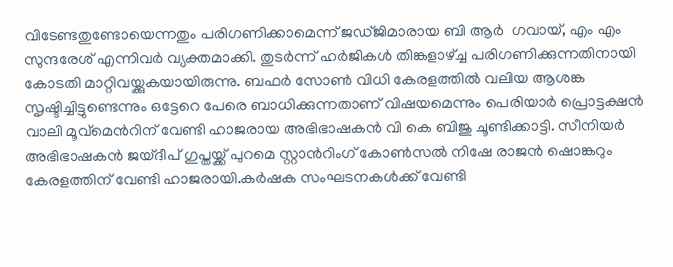വിടേണ്ടതുണ്ടോയെന്നതും പരിഗണിക്കാമെന്ന് ജഡ്ജിമാരായ ബി ആർ  ഗവായ്, എം എം സുന്ദരേശ് എന്നിവർ വ്യക്തമാക്കി. തുടർന്ന് ഹർജികൾ തിങ്കളാഴ്ച്ച പരിഗണിക്കുന്നതിനായി കോടതി മാറ്റിവയ്ക്കുകയായിരുന്നു. ബഫര്‍ സോണ്‍ വിധി കേരളത്തിൽ വലിയ ആശങ്ക സൃഷ്ടിച്ചിട്ടുണ്ടെന്നും ഒട്ടേറെ പേരെ ബാധിക്കുന്നതാണ് വിഷയമെന്നും പെരിയാർ പ്രൊട്ടക്ഷന്‍ വാലി മൂവ്മെന്‍റിന് വേണ്ടി ഹാജരായ അഭിഭാഷകൻ വി കെ ബിജു ചൂണ്ടിക്കാട്ടി. സീനിയര്‍ അഭിഭാഷകന്‍ ജയ്ദീപ് ഗുപ്തയ്ക്ക് പുറമെ സ്റ്റാന്‍റിംഗ് കോണ്‍സല്‍ നിഷേ രാജന്‍ ഷൊങ്കറും കേരളത്തിന് വേണ്ടി ഹാജരായി.കർഷക സംഘടനകൾക്ക് വേണ്ടി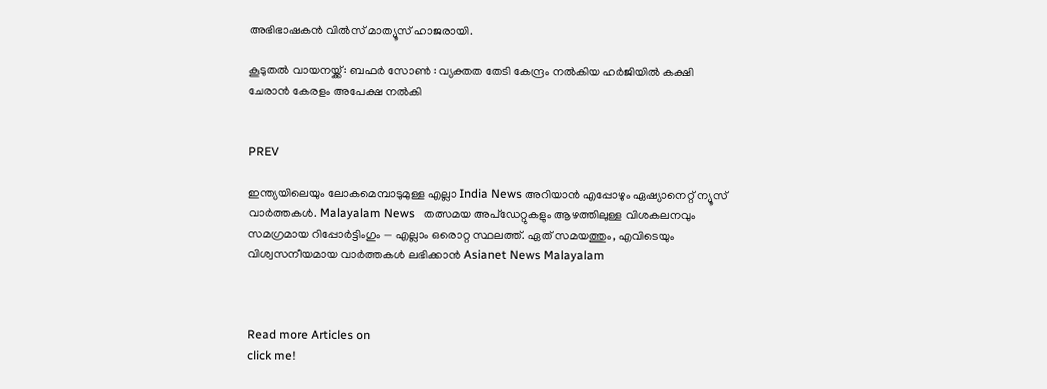അഭിഭാഷകൻ വിൽസ് മാത്യൂസ് ഹാജരായി.

കൂടുതല്‍ വായനയ്ക്ക്: ബഫർ സോൺ : വ്യക്തത തേടി കേന്ദ്രം നൽകിയ ഹർജിയില്‍ കക്ഷി ചേരാൻ കേരളം അപേക്ഷ നൽകി


PREV

ഇന്ത്യയിലെയും ലോകമെമ്പാടുമുള്ള എല്ലാ India News അറിയാൻ എപ്പോഴും ഏഷ്യാനെറ്റ് ന്യൂസ് വാർത്തകൾ. Malayalam News   തത്സമയ അപ്‌ഡേറ്റുകളും ആഴത്തിലുള്ള വിശകലനവും സമഗ്രമായ റിപ്പോർട്ടിംഗും — എല്ലാം ഒരൊറ്റ സ്ഥലത്ത്. ഏത് സമയത്തും, എവിടെയും വിശ്വസനീയമായ വാർത്തകൾ ലഭിക്കാൻ Asianet News Malayalam



Read more Articles on
click me!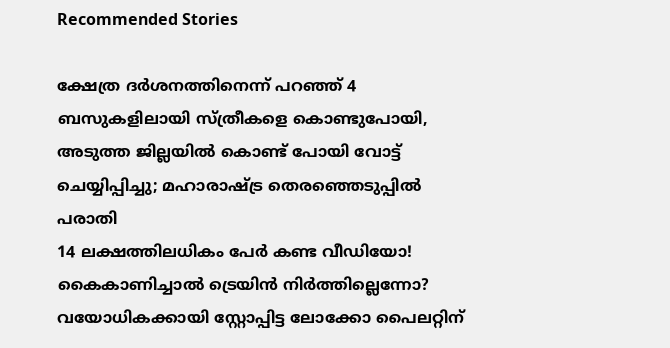Recommended Stories

ക്ഷേത്ര ദർശനത്തിനെന്ന് പറഞ്ഞ് 4 ബസുകളിലായി സ്ത്രീകളെ കൊണ്ടുപോയി, അടുത്ത ജില്ലയിൽ കൊണ്ട് പോയി വോട്ട് ചെയ്യിപ്പിച്ചു; മഹാരാഷ്ട്ര തെരഞ്ഞെടുപ്പിൽ പരാതി
14 ലക്ഷത്തിലധികം പേർ കണ്ട വീഡിയോ! കൈകാണിച്ചാൽ ട്രെയിൻ നിർത്തില്ലെന്നോ? വയോധികക്കായി സ്റ്റോപ്പിട്ട ലോക്കോ പൈലറ്റിന്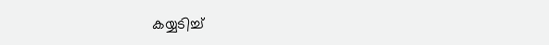കയ്യടിച്ച്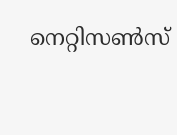നെറ്റിസൺസ്